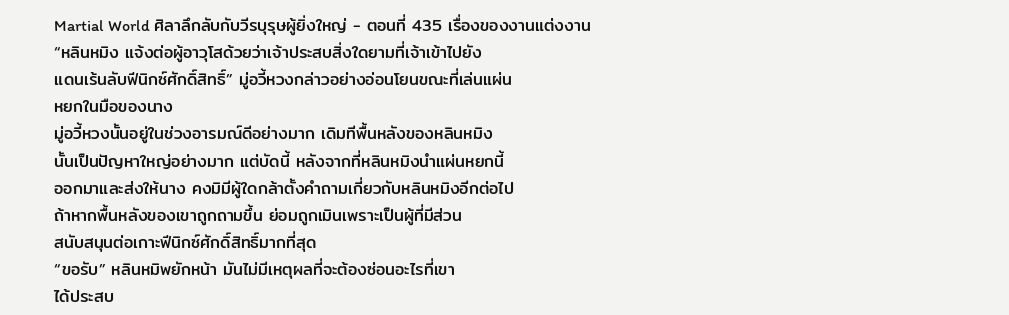Martial World ศิลาลึกลับกับวีรบุรุษผู้ยิ่งใหญ่ - ตอนที่ 435 เรื่องของงานแต่งงาน
“หลินหมิง แจ้งต่อผู้อาวุโสด้วยว่าเจ้าประสบสิ่งใดยามที่เจ้าเข้าไปยัง
แดนเร้นลับฟีนิกซ์ศักดิ์สิทธิ์” มู่อวี้หวงกล่าวอย่างอ่อนโยนขณะที่เล่นแผ่น
หยกในมือของนาง
มู่อวี้หวงนั้นอยู่ในช่วงอารมณ์ดีอย่างมาก เดิมทีพื้นหลังของหลินหมิง
นั้นเป็นปัญหาใหญ่อย่างมาก แต่บัดนี้ หลังจากที่หลินหมิงนำแผ่นหยกนี้
ออกมาและส่งให้นาง คงมิมีผู้ใดกล้าตั้งคำถามเกี่ยวกับหลินหมิงอีกต่อไป
ถ้าหากพื้นหลังของเขาถูกถามขึ้น ย่อมถูกเมินเพราะเป็นผู้ที่มีส่วน
สนับสนุนต่อเกาะฟีนิกซ์ศักดิ์สิทธิ์มากที่สุด
“ขอรับ” หลินหมิพยักหน้า มันไม่มีเหตุผลที่จะต้องซ่อนอะไรที่เขา
ได้ประสบ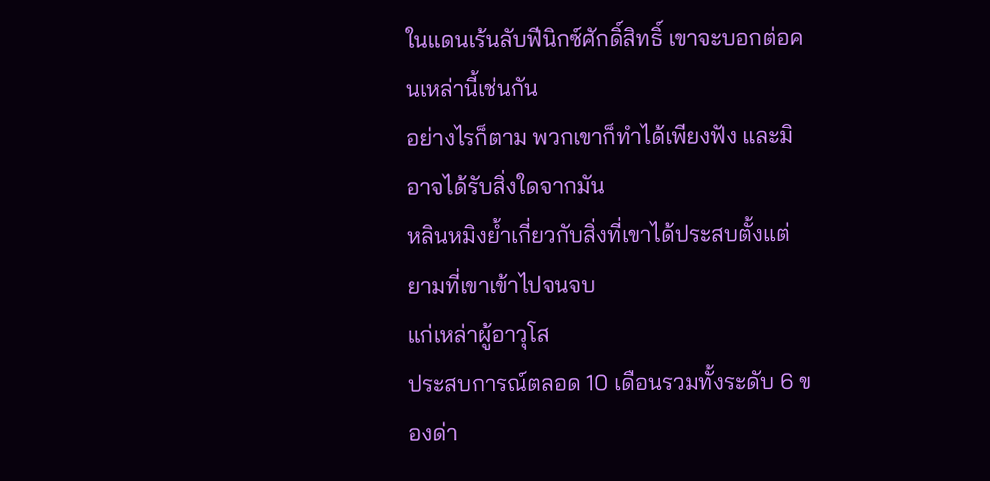ในแดนเร้นลับฟีนิกซ์ศักดิ์สิทธิ์ เขาจะบอกต่อคนเหล่านี้เช่นกัน
อย่างไรก็ตาม พวกเขาก็ทำได้เพียงฟัง และมิอาจได้รับสิ่งใดจากมัน
หลินหมิงย้ำเกี่ยวกับสิ่งที่เขาได้ประสบตั้งแต่ยามที่เขาเข้าไปจนจบ
แก่เหล่าผู้อาวุโส
ประสบการณ์ตลอด 10 เดือนรวมทั้งระดับ 6 ของด่า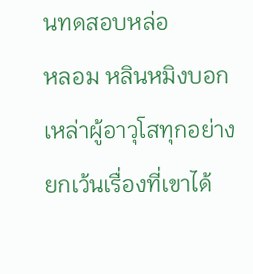นทดสอบหล่อ
หลอม หลินหมิงบอกเหล่าผู้อาวุโสทุกอย่าง ยกเว้นเรื่องที่เขาได้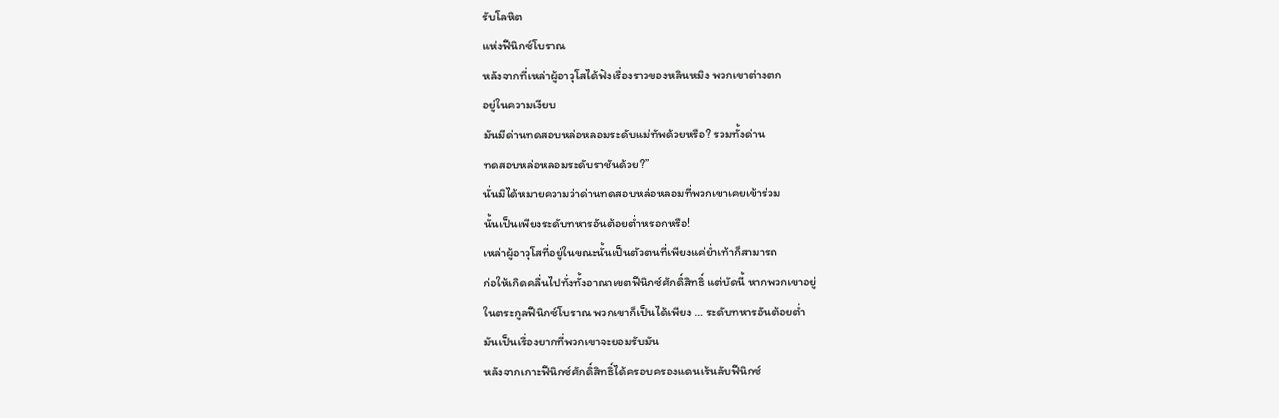รับโลหิต
แห่งฟีนิกซ์โบราณ
หลังจากที่เหล่าผู้อาวุโสได้ฟังเรื่องราวของหลินหมิง พวกเขาต่างตก
อยู่ในความเงียบ
มันมีด่านทดสอบหล่อหลอมระดับแม่ทัพด้วยหรือ? รวมทั้งด่าน
ทดสอบหล่อหลอมระดับราชันด้วย?”
นั่นมิได้หมายความว่าด่านทดสอบหล่อหลอมที่พวกเขาเคยเข้าร่วม
นั้นเป็นเพียงระดับทหารอันต้อยต่ำหรอกหรือ!
เหล่าผู้อาวุโสที่อยู่ในขณะนั้นเป็นตัวตนที่เพียงแค่ย่ำเท้าก็สามารถ
ก่อให้เกิดคลื่นไปทั่งทั้งอาณาเขตฟีนิกซ์ศักดิ์สิทธิ์ แต่บัดนี้ หากพวกเขาอยู่
ในตระกูลฟีนิกซ์โบราณ พวกเขาก็เป็นได้เพียง … ระดับทหารอันต้อยต่ำ
มันเป็นเรื่องยากที่พวกเขาจะยอมรับมัน
หลังจากเกาะฟีนิกซ์ศักดิ์สิทธิ์ได้ครอบครองแดนเร้นลับฟีนิกซ์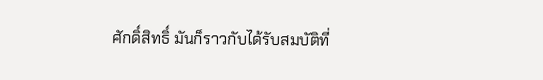ศักดิ์สิทธิ์ มันก็ราวกับได้รับสมบัติที่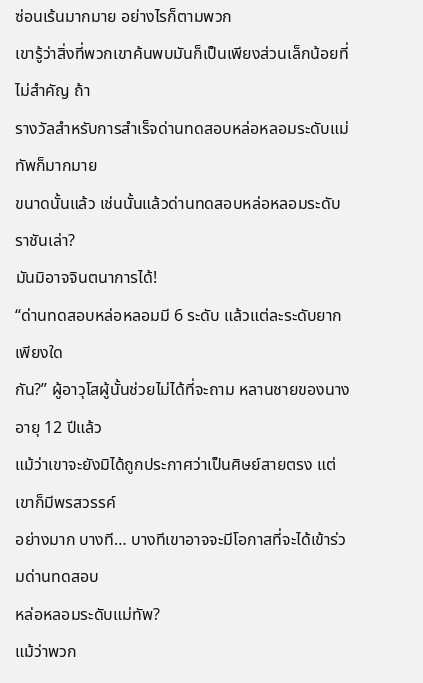ซ่อนเร้นมากมาย อย่างไรก็ตามพวก
เขารู้ว่าสิ่งที่พวกเขาค้นพบมันก็เป็นเพียงส่วนเล็กน้อยที่ไม่สำคัญ ถ้า
รางวัลสำหรับการสำเร็จด่านทดสอบหล่อหลอมระดับแม่ทัพก็มากมาย
ขนาดนั้นแล้ว เช่นนั้นแล้วด่านทดสอบหล่อหลอมระดับราชันเล่า?
มันมิอาจจินตนาการได้!
“ด่านทดสอบหล่อหลอมมี 6 ระดับ แล้วแต่ละระดับยากเพียงใด
กัน?” ผู้อาวุโสผู้นั้นช่วยไม่ได้ที่จะถาม หลานชายของนางอายุ 12 ปีแล้ว
แม้ว่าเขาจะยังมิได้ถูกประกาศว่าเป็นศิษย์สายตรง แต่เขาก็มีพรสวรรค์
อย่างมาก บางที… บางทีเขาอาจจะมีโอกาสที่จะได้เข้าร่วมด่านทดสอบ
หล่อหลอมระดับแม่ทัพ?
แม้ว่าพวก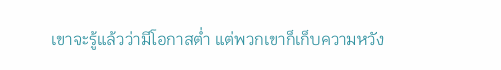เขาจะรู้แล้วว่ามีโอกาสต่ำ แต่พวกเขาก็เก็บความหวัง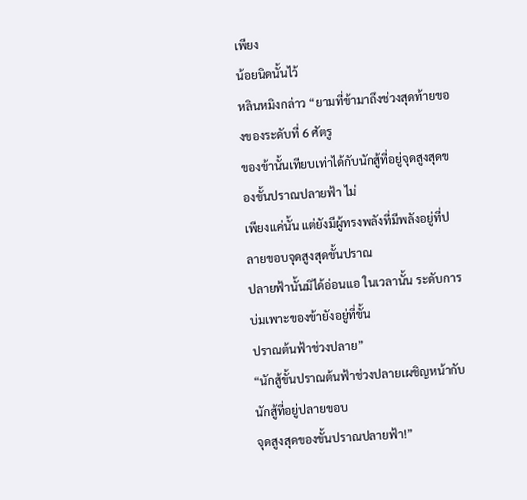เพียง
น้อยนิดนั้นไว้
หลินหมิงกล่าว “ยามที่ข้ามาถึงช่วงสุดท้ายของของระดับที่ 6 ศัตรู
ของข้านั้นเทียบเท่าได้กับนักสู้ที่อยู่จุดสูงสุดของขั้นปราณปลายฟ้า ไม่
เพียงแค่นั้น แต่ยังมีผู้ทรงพลังที่มีพลังอยู่ที่ปลายขอบจุดสูงสุดขั้นปราณ
ปลายฟ้านั้นมิได้อ่อนแอ ในเวลานั้น ระดับการบ่มเพาะของข้ายังอยู่ที่ขั้น
ปราณต้นฟ้าช่วงปลาย”
“นักสู้ขั้นปราณต้นฟ้าช่วงปลายเผชิญหน้ากับนักสู้ที่อยู่ปลายขอบ
จุดสูงสุดของขั้นปราณปลายฟ้า!”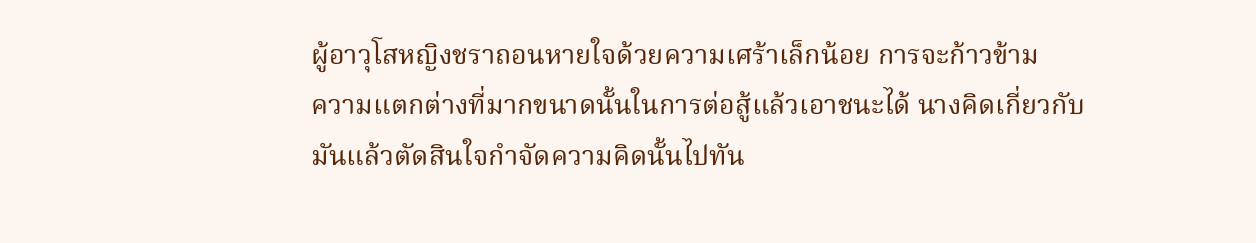ผู้อาวุโสหญิงชราถอนหายใจด้วยความเศร้าเล็กน้อย การจะก้าวข้าม
ความแตกต่างที่มากขนาดนั้นในการต่อสู้แล้วเอาชนะได้ นางคิดเกี่ยวกับ
มันแล้วตัดสินใจกำจัดความคิดนั้นไปทัน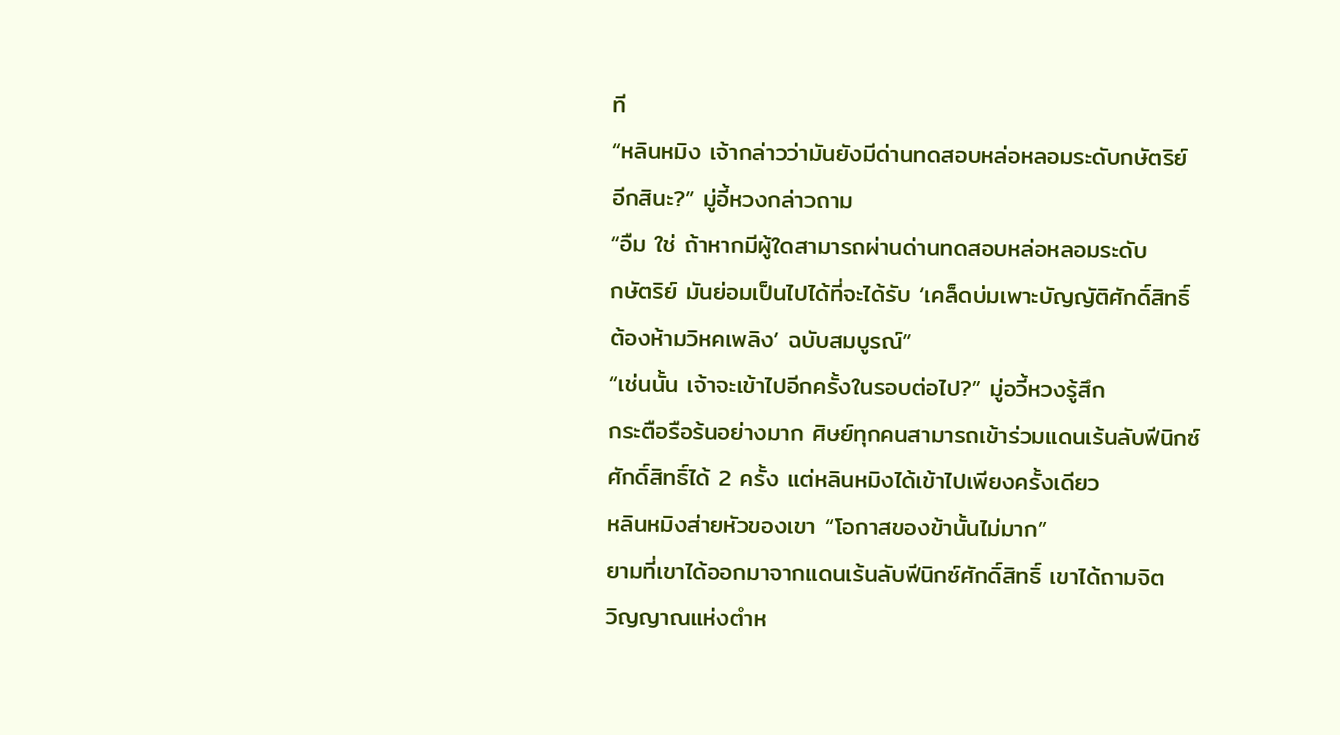ที
“หลินหมิง เจ้ากล่าวว่ามันยังมีด่านทดสอบหล่อหลอมระดับกษัตริย์
อีกสินะ?” มู่อี้หวงกล่าวถาม
“อืม ใช่ ถ้าหากมีผู้ใดสามารถผ่านด่านทดสอบหล่อหลอมระดับ
กษัตริย์ มันย่อมเป็นไปได้ที่จะได้รับ ‘เคล็ดบ่มเพาะบัญญัติศักดิ์สิทธิ์
ต้องห้ามวิหคเพลิง’ ฉบับสมบูรณ์”
“เช่นนั้น เจ้าจะเข้าไปอีกครั้งในรอบต่อไป?” มู่อวี้หวงรู้สึก
กระตือรือร้นอย่างมาก ศิษย์ทุกคนสามารถเข้าร่วมแดนเร้นลับฟีนิกซ์
ศักดิ์สิทธิ์ได้ 2 ครั้ง แต่หลินหมิงได้เข้าไปเพียงครั้งเดียว
หลินหมิงส่ายหัวของเขา “โอกาสของข้านั้นไม่มาก”
ยามที่เขาได้ออกมาจากแดนเร้นลับฟีนิกซ์ศักดิ์สิทธิ์ เขาได้ถามจิต
วิญญาณแห่งตำห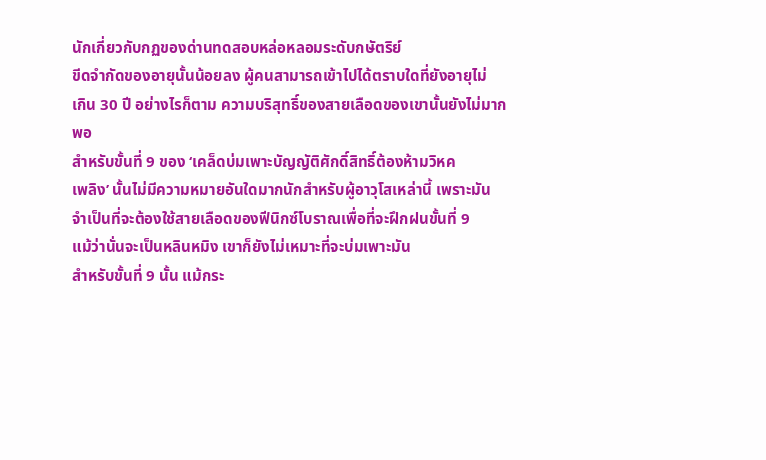นักเกี่ยวกับกฏของด่านทดสอบหล่อหลอมระดับกษัตริย์
ขีดจำกัดของอายุนั้นน้อยลง ผู้คนสามารถเข้าไปได้ตราบใดที่ยังอายุไม่
เกิน 30 ปี อย่างไรก็ตาม ความบริสุทธิ์ของสายเลือดของเขานั้นยังไม่มาก
พอ
สำหรับขั้นที่ 9 ของ ‘เคล็ดบ่มเพาะบัญญัติศักดิ์สิทธิ์ต้องห้ามวิหค
เพลิง’ นั้นไม่มีความหมายอันใดมากนักสำหรับผู้อาวุโสเหล่านี้ เพราะมัน
จำเป็นที่จะต้องใช้สายเลือดของฟีนิกซ์โบราณเพื่อที่จะฝึกฝนขั้นที่ 9
แม้ว่านั่นจะเป็นหลินหมิง เขาก็ยังไม่เหมาะที่จะบ่มเพาะมัน
สำหรับขั้นที่ 9 นั้น แม้กระ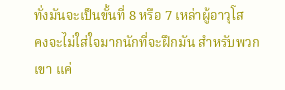ทั่งมันจะเป็นขั้นที่ 8 หรือ 7 เหล่าผู้อาวุโส
คงจะไม่ใส่ใจมากนักที่จะฝึกมัน สำหรับพวกเขา แค่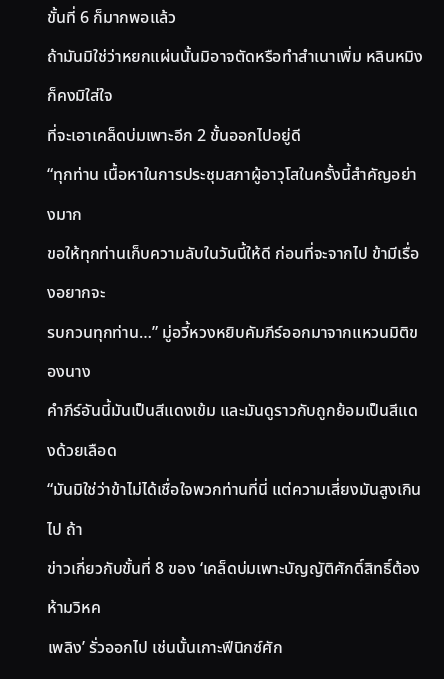ขั้นที่ 6 ก็มากพอแล้ว
ถ้ามันมิใช่ว่าหยกแผ่นนั้นมิอาจตัดหรือทำสำเนาเพิ่ม หลินหมิงก็คงมิใส่ใจ
ที่จะเอาเคล็ดบ่มเพาะอีก 2 ขั้นออกไปอยู่ดี
“ทุกท่าน เนื้อหาในการประชุมสภาผู้อาวุโสในครั้งนี้สำคัญอย่างมาก
ขอให้ทุกท่านเก็บความลับในวันนี้ให้ดี ก่อนที่จะจากไป ข้ามีเรื่องอยากจะ
รบกวนทุกท่าน…” มู่อวี้หวงหยิบคัมภีร์ออกมาจากแหวนมิติของนาง
คำภีร์อันนี้มันเป็นสีแดงเข้ม และมันดูราวกับถูกย้อมเป็นสีแดงด้วยเลือด
“มันมิใช่ว่าข้าไม่ได้เชื่อใจพวกท่านที่นี่ แต่ความเสี่ยงมันสูงเกินไป ถ้า
ข่าวเกี่ยวกับขั้นที่ 8 ของ ‘เคล็ดบ่มเพาะบัญญัติศักดิ์สิทธิ์ต้องห้ามวิหค
เพลิง’ รั่วออกไป เช่นนั้นเกาะฟีนิกซ์ศัก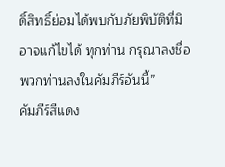ดิ์สิทธิ์ย่อมได้พบกับภัยพิบัติที่มิ
อาจแก้ไขได้ ทุกท่าน กรุณาลงชื่อพวกท่านลงในคัมภีร์อันนี้”
คัมภีร์สีแดง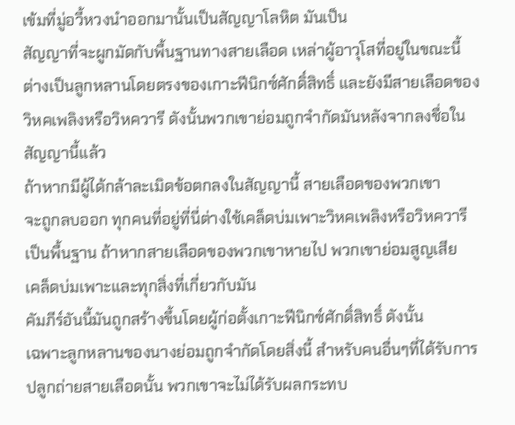เข้มที่มู่อวี้หวงนำออกมานั้นเป็นสัญญาโลหิต มันเป็น
สัญญาที่จะผูกมัดกับพื้นฐานทางสายเลือด เหล่าผู้อาวุโสที่อยู่ในขณะนี้
ต่างเป็นลูกหลานโดยตรงของเกาะฟีนิกซ์ศักดิ์สิทธิ์ และยังมีสายเลือดของ
วิหคเพลิงหรือวิหควารี ดังนั้นพวกเขาย่อมถูกจำกัดมันหลังจากลงชื่อใน
สัญญานี้แล้ว
ถ้าหากมีผู้ได้กล้าละเมิดข้อตกลงในสัญญานี้ สายเลือดของพวกเขา
จะถูกลบออก ทุกคนที่อยู่ที่นี่ต่างใช้เคล็ดบ่มเพาะวิหคเพลิงหรือวิหควารี
เป็นพื้นฐาน ถ้าหากสายเลือดของพวกเขาหายไป พวกเขาย่อมสูญเสีย
เคล็ดบ่มเพาะและทุกสิ่งที่เกี่ยวกับมัน
คัมภีร์อันนี้มันถูกสร้างขึ้นโดยผู้ก่อตั้งเกาะฟีนิกซ์ศักดิ์สิทธิ์ ดังนั้น
เฉพาะลูกหลานของนางย่อมถูกจำกัดโดยสิ่งนี้ สำหรับคนอื่นๆที่ได้รับการ
ปลูกถ่ายสายเลือดนั้น พวกเขาจะไม่ได้รับผลกระทบ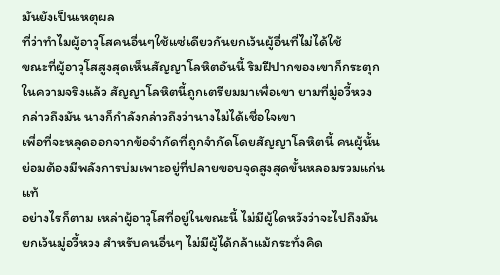มันยังเป็นเหตุผล
ที่ว่าทำไมผู้อาวุโสคนอื่นๆใช้แซ่เดียวกันยกเว้นผู้อื่นที่ไม่ได้ใช้
ขณะที่ผู้อาวุโสสูงสุดเห็นสัญญาโลหิตอันนี้ ริมฝีปากของเขาก็กระตุก
ในความจริงแล้ว สัญญาโลหิตนี้ถูกเตรียมมาเพื่อเขา ยามที่มู่อวี้หวง
กล่าวถึงมัน นางก็กำลังกล่าวถึงว่านางไม่ได้เชื่อใจเขา
เพื่อที่จะหลุดออกจากข้อจำกัดที่ถูกจำกัดโดยสัญญาโลหิตนี้ คนผู้นั้น
ย่อมต้องมีพลังการบ่มเพาะอยู่ที่ปลายขอบจุดสูงสุดขั้นหลอมรวมแก่นแท้
อย่างไรก็ตาม เหล่าผู้อาวุโสที่อยู่ในขณะนี้ ไม่มีผู้ใดหวังว่าจะไปถึงมัน
ยกเว้นมู่อวี้หวง สำหรับคนอื่นๆ ไม่มีผู้ได้กล้าแม้กระทั่งคิด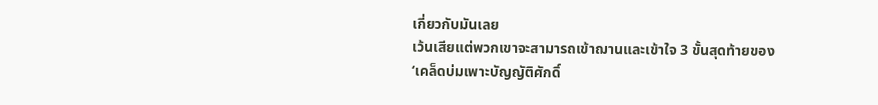เกี่ยวกับมันเลย
เว้นเสียแต่พวกเขาจะสามารถเข้าฌานและเข้าใจ 3 ขั้นสุดท้ายของ
‘เคล็ดบ่มเพาะบัญญัติศักดิ์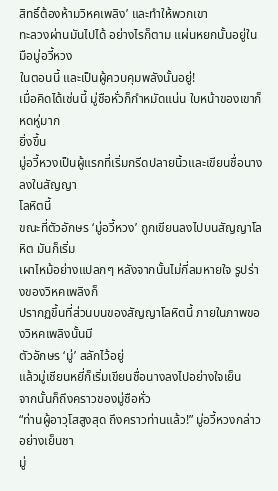สิทธิ์ต้องห้ามวิหคเพลิง’ และทำให้พวกเขา
ทะลวงผ่านมันไปได้ อย่างไรก็ตาม แผ่นหยกนั้นอยู่ในมือมู่อวี้หวง
ในตอนนี้ และเป็นผู้ควบคุมพลังนั้นอยู่!
เมื่อคิดได้เช่นนี้ มู่ชือหั่วก็กำหมัดแน่น ใบหน้าของเขาก็หดหู่มาก
ยิ่งขึ้น
มู่อวี้หวงเป็นผู้แรกที่เริ่มกรีดปลายนิ้วและเขียนชื่อนางลงในสัญญา
โลหิตนี้
ขณะที่ตัวอักษร ‘มู่อวี้หวง’ ถูกเขียนลงไปบนสัญญาโลหิต มันก็เริ่ม
เผาไหม้อย่างแปลกๆ หลังจากนั้นไม่กี่ลมหายใจ รูปร่างของวิหคเพลิงก็
ปรากฏขึ้นที่ส่วนบนของสัญญาโลหิตนี้ ภายในภาพของวิหคเพลิงนั้นมี
ตัวอักษร ‘มู่’ สลักไว้อยู่
แล้วมู่เชียนหยี่ก็เริ่มเขียนชื่อนางลงไปอย่างใจเย็น
จากนั้นก็ถึงคราวของมู่ชือหั่ว
“ท่านผู้อาวุโสสูงสุด ถึงคราวท่านแล้ว!” มู่อวี้หวงกล่าวอย่างเย็นชา
มู่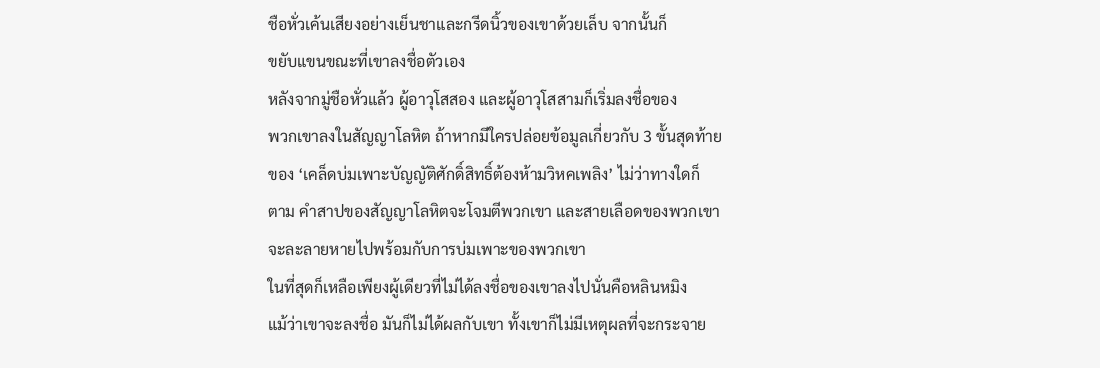ชือหั่วเค้นเสียงอย่างเย็นชาและกรีดนิ้วของเขาด้วยเล็บ จากนั้นก็
ขยับแขนขณะที่เขาลงชื่อตัวเอง
หลังจากมู่ชือหั่วแล้ว ผู้อาวุโสสอง และผู้อาวุโสสามก็เริ่มลงชื่อของ
พวกเขาลงในสัญญาโลหิต ถ้าหากมีใครปล่อยข้อมูลเกี่ยวกับ 3 ขั้นสุดท้าย
ของ ‘เคล็ดบ่มเพาะบัญญัติศักดิ์สิทธิ์ต้องห้ามวิหคเพลิง’ ไม่ว่าทางใดก็
ตาม คำสาปของสัญญาโลหิตจะโจมตีพวกเขา และสายเลือดของพวกเขา
จะละลายหายไปพร้อมกับการบ่มเพาะของพวกเขา
ในที่สุดก็เหลือเพียงผู้เดียวที่ไม่ได้ลงชื่อของเขาลงไปนั่นคือหลินหมิง
แม้ว่าเขาจะลงชื่อ มันก็ไม่ได้ผลกับเขา ทั้งเขาก็ไม่มีเหตุผลที่จะกระจาย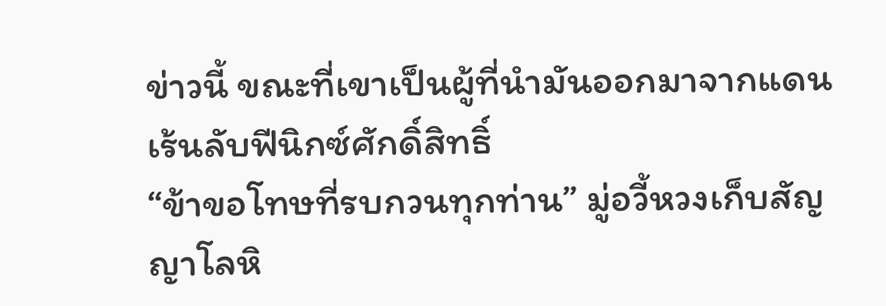ข่าวนี้ ขณะที่เขาเป็นผู้ที่นำมันออกมาจากแดนเร้นลับฟีนิกซ์ศักดิ์สิทธิ์
“ข้าขอโทษที่รบกวนทุกท่าน” มู่อวี้หวงเก็บสัญญาโลหิ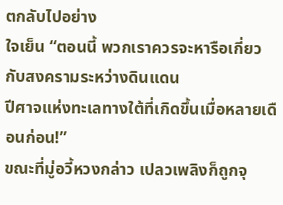ตกลับไปอย่าง
ใจเย็น “ตอนนี้ พวกเราควรจะหารือเกี่ยวกับสงครามระหว่างดินแดน
ปีศาจแห่งทะเลทางใต้ที่เกิดขึ้นเมื่อหลายเดือนก่อน!”
ขณะที่มู่อวี้หวงกล่าว เปลวเพลิงก็ถูกจุ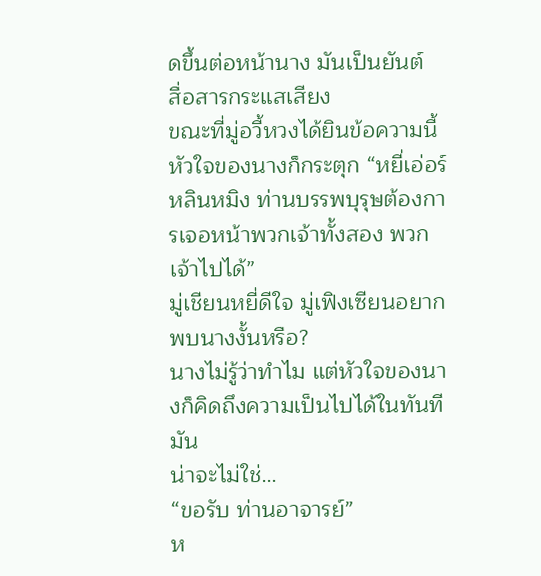ดขึ้นต่อหน้านาง มันเป็นยันต์
สื่อสารกระแสเสียง
ขณะที่มู่อวี้หวงได้ยินข้อความนี้ หัวใจของนางก็กระตุก “หยี่เอ่อร์
หลินหมิง ท่านบรรพบุรุษต้องการเจอหน้าพวกเจ้าทั้งสอง พวกเจ้าไปได้”
มู่เชียนหยี่ดีใจ มู่เฟิงเซียนอยากพบนางงั้นหรือ?
นางไม่รู้ว่าทำไม แต่หัวใจของนางก็คิดถึงความเป็นไปได้ในทันที มัน
น่าจะไม่ใช่…
“ขอรับ ท่านอาจารย์”
ห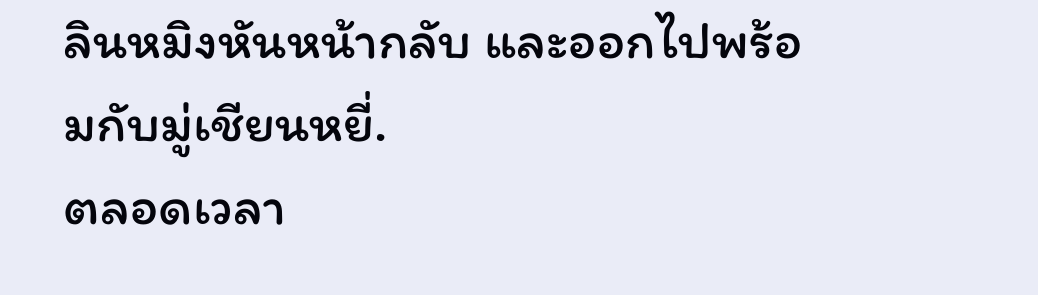ลินหมิงหันหน้ากลับ และออกไปพร้อมกับมู่เชียนหยี่.
ตลอดเวลา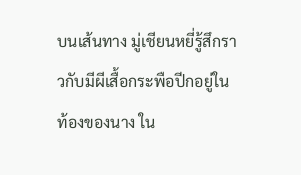บนเส้นทาง มู่เชียนหยี่รู้สึกราวกับมีผีเสื้อกระพือปีกอยู่ใน
ท้องของนาง ใน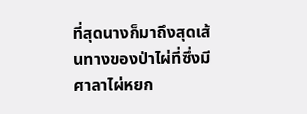ที่สุดนางก็มาถึงสุดเส้นทางของป่าไผ่ที่ซึ่งมีศาลาไผ่หยก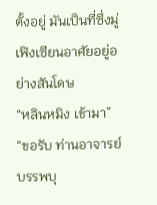ตั้งอยู่ มันเป็นที่ซึ่งมู่เฟิงเซียนอาศัยอยู่อย่างสันโดษ
“หลินหมิง เข้ามา”
“ขอรับ ท่านอาจารย์บรรพบุ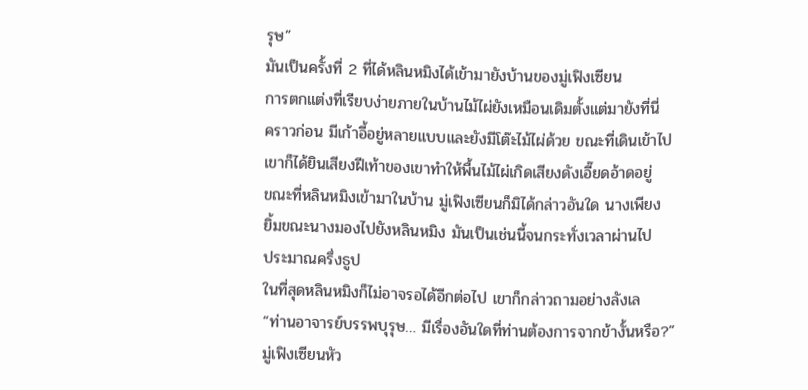รุษ”
มันเป็นครั้งที่ 2 ที่ได้หลินหมิงได้เข้ามายังบ้านของมู่เฟิงเซียน
การตกแต่งที่เรียบง่ายภายในบ้านไม้ไผ่ยังเหมือนเดิมตั้งแต่มายังที่นี่
คราวก่อน มีเก้าอี้อยู่หลายแบบและยังมีโต๊ะไม้ไผ่ด้วย ขณะที่เดินเข้าไป
เขาก็ได้ยินเสียงฝีเท้าของเขาทำให้พื้นไม้ไผ่เกิดเสียงดังเอี๊ยดอ้าดอยู่
ขณะที่หลินหมิงเข้ามาในบ้าน มู่เฟิงเซียนก็มิได้กล่าวอันใด นางเพียง
ยิ้มขณะนางมองไปยังหลินหมิง มันเป็นเช่นนี้จนกระทั่งเวลาผ่านไป
ประมาณครึ่งธูป
ในที่สุดหลินหมิงก็ไม่อาจรอได้อีกต่อไป เขาก็กล่าวถามอย่างลังเล
“ท่านอาจารย์บรรพบุรุษ… มีเรื่องอันใดที่ท่านต้องการจากข้างั้นหรือ?”
มู่เฟิงเซียนหัว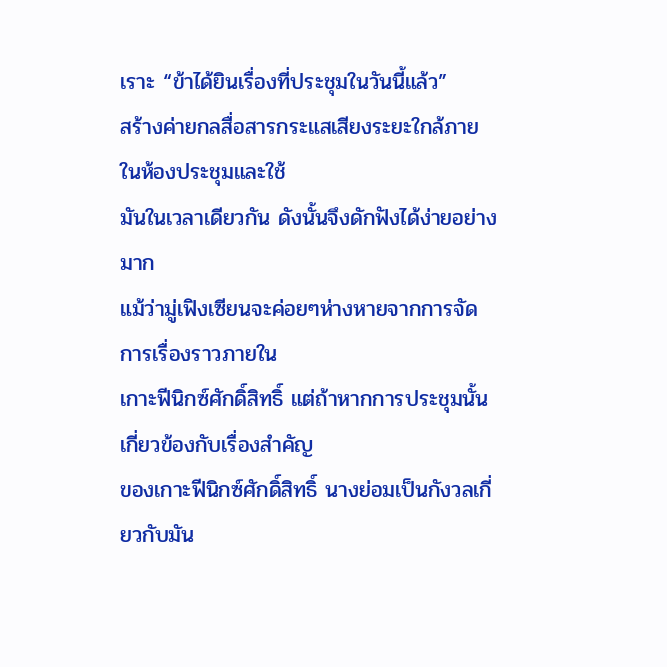เราะ “ข้าได้ยินเรื่องที่ประชุมในวันนี้แล้ว”
สร้างค่ายกลสื่อสารกระแสเสียงระยะใกล้ภายในห้องประชุมและใช้
มันในเวลาเดียวกัน ดังนั้นจึงดักฟังได้ง่ายอย่างมาก
แม้ว่ามู่เฟิงเซียนจะค่อยๆห่างหายจากการจัดการเรื่องราวภายใน
เกาะฟีนิกซ์ศักดิ์สิทธิ์ แต่ถ้าหากการประชุมนั้นเกี่ยวข้องกับเรื่องสำคัญ
ของเกาะฟีนิกซ์ศักดิ์สิทธิ์ นางย่อมเป็นกังวลเกี่ยวกับมัน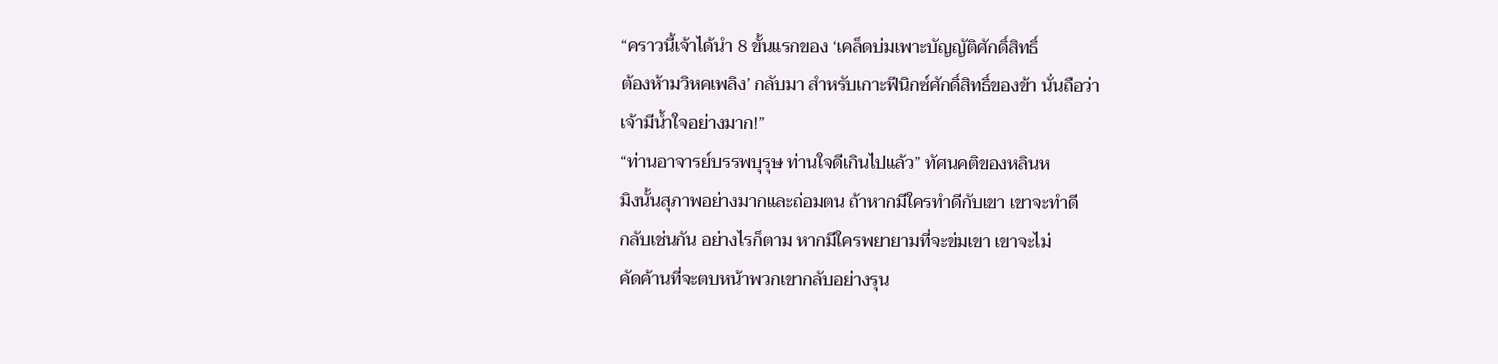“คราวนี้เจ้าได้นำ 8 ขั้นแรกของ ‘เคล็ดบ่มเพาะบัญญัติศักดิ์สิทธิ์
ต้องห้ามวิหคเพลิง’ กลับมา สำหรับเกาะฟีนิกซ์ศักดิ์สิทธิ์ของข้า นั่นถือว่า
เจ้ามีน้ำใจอย่างมาก!”
“ท่านอาจารย์บรรพบุรุษ ท่านใจดีเกินไปแล้ว” ทัศนคติของหลินห
มิงนั้นสุภาพอย่างมากและถ่อมตน ถ้าหากมีใครทำดีกับเขา เขาจะทำดี
กลับเช่นกัน อย่างไรก็ตาม หากมีใครพยายามที่จะข่มเขา เขาจะไม่
คัดค้านที่จะตบหน้าพวกเขากลับอย่างรุน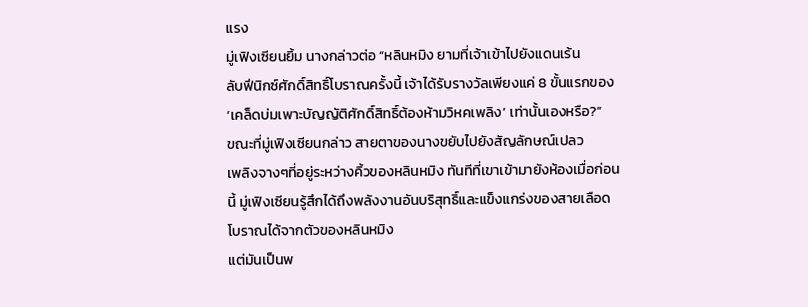แรง
มู่เฟิงเซียนยิ้ม นางกล่าวต่อ “หลินหมิง ยามที่เจ้าเข้าไปยังแดนเร้น
ลับฟีนิกซ์ศักดิ์สิทธิ์โบราณครั้งนี้ เจ้าได้รับรางวัลเพียงแค่ 8 ขั้นแรกของ
‘เคล็ดบ่มเพาะบัญญัติศักดิ์สิทธิ์ต้องห้ามวิหคเพลิง’ เท่านั้นเองหรือ?”
ขณะที่มู่เฟิงเซียนกล่าว สายตาของนางขยับไปยังสัญลักษณ์เปลว
เพลิงจางๆที่อยู่ระหว่างคิ้วของหลินหมิง ทันทีที่เขาเข้ามายังห้องเมื่อก่อน
นี้ มู่เฟิงเซียนรู้สึกได้ถึงพลังงานอันบริสุทธิ์และแข็งแกร่งของสายเลือด
โบราณได้จากตัวของหลินหมิง
แต่มันเป็นพ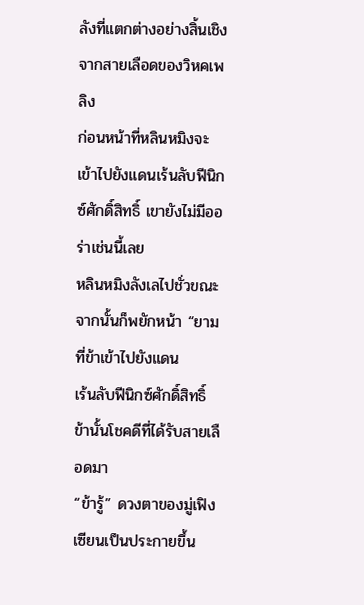ลังที่แตกต่างอย่างสิ้นเชิงจากสายเลือดของวิหคเพลิง
ก่อนหน้าที่หลินหมิงจะเข้าไปยังแดนเร้นลับฟีนิกซ์ศักดิ์สิทธิ์ เขายังไม่มีออ
ร่าเช่นนี้เลย
หลินหมิงลังเลไปชั่วขณะ จากนั้นก็พยักหน้า “ยามที่ข้าเข้าไปยังแดน
เร้นลับฟีนิกซ์ศักดิ์สิทธิ์ ข้านั้นโชคดีที่ได้รับสายเลือดมา
“ข้ารู้” ดวงตาของมู่เฟิงเซียนเป็นประกายขึ้น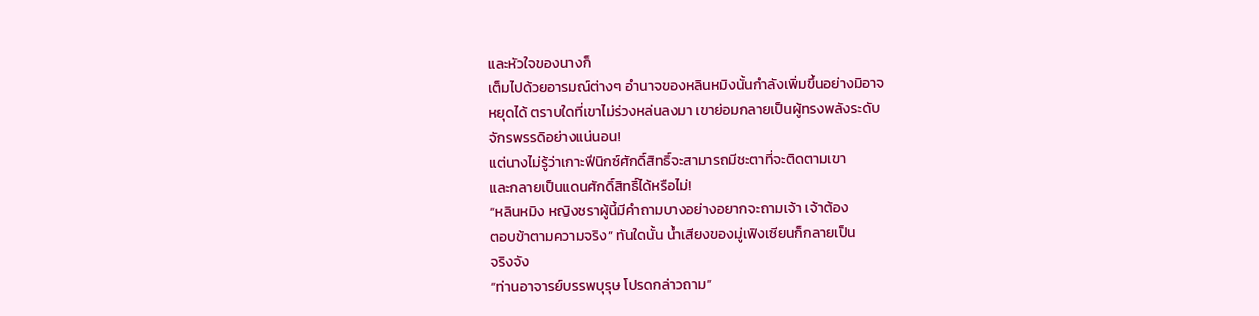และหัวใจของนางก็
เต็มไปด้วยอารมณ์ต่างๆ อำนาจของหลินหมิงนั้นกำลังเพิ่มขึ้นอย่างมิอาจ
หยุดได้ ตราบใดที่เขาไม่ร่วงหล่นลงมา เขาย่อมกลายเป็นผู้ทรงพลังระดับ
จักรพรรดิอย่างแน่นอน!
แต่นางไม่รู้ว่าเกาะฟีนิกซ์ศักดิ์สิทธิ์จะสามารถมีชะตาที่จะติดตามเขา
และกลายเป็นแดนศักดิ์สิทธิ์ได้หรือไม่!
“หลินหมิง หญิงชราผู้นี้มีคำถามบางอย่างอยากจะถามเจ้า เจ้าต้อง
ตอบข้าตามความจริง” ทันใดนั้น น้ำเสียงของมู่เฟิงเซียนก็กลายเป็น
จริงจัง
“ท่านอาจารย์บรรพบุรุษ โปรดกล่าวถาม”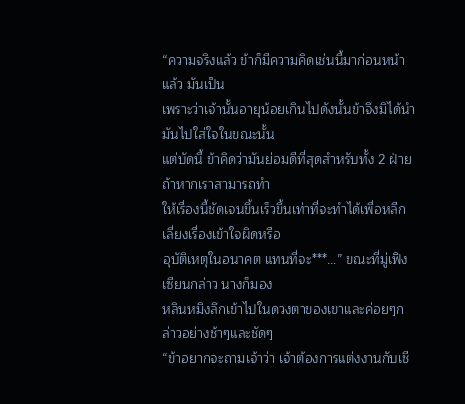“ความจริงแล้ว ข้าก็มีความคิดเช่นนี้มาก่อนหน้าแล้ว มันเป็น
เพราะว่าเจ้านั้นอายุน้อยเกินไปดังนั้นข้าจึงมิได้นำมันไปใส่ใจในขณะนั้น
แต่บัดนี้ ข้าคิดว่ามันย่อมดีที่สุดสำหรับทั้ง 2 ฝ่าย ถ้าหากเราสามารถทำ
ให้เรื่องนี้ชัดเจนขึ้นเร็วขึ้นเท่าที่จะทำได้เพื่อหลีกเลี่ยงเรื่องเข้าใจผิดหรือ
อุบัติเหตุในอนาคต แทนที่จะ***…” ขณะที่มู่เฟิงเซียนกล่าว นางก็มอง
หลินหมิงลึกเข้าไปในดวงตาของเขาและค่อยๆกล่าวอย่างช้าๆและชัดๆ
“ข้าอยากจะถามเจ้าว่า เจ้าต้องการแต่งงานกับเชี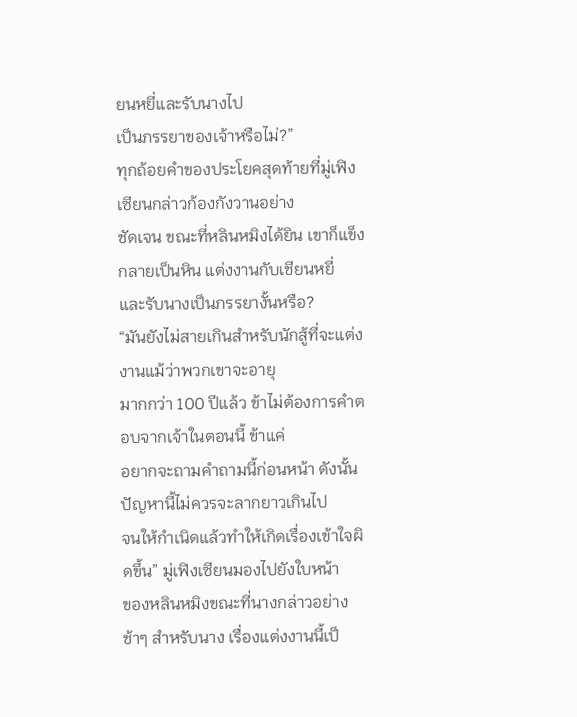ยนหยี่และรับนางไป
เป็นภรรยาของเจ้าหรือไม่?”
ทุกถ้อยคำของประโยคสุดท้ายที่มู่เฟิงเซียนกล่าวก้องกังวานอย่าง
ชัดเจน ขณะที่หลินหมิงได้ยิน เขาก็แข็งกลายเป็นหิน แต่งงานกับเชียนหยี่
และรับนางเป็นภรรยางั้นหรือ?
“มันยังไม่สายเกินสำหรับนักสู้ที่จะแต่งงานแม้ว่าพวกเขาจะอายุ
มากกว่า 100 ปีแล้ว ข้าไม่ต้องการคำตอบจากเจ้าในตอนนี้ ข้าแค่
อยากจะถามคำถามนี้ก่อนหน้า ดังนั้นปัญหานี้ไม่ควรจะลากยาวเกินไป
จนให้กำเนิดแล้วทำให้เกิดเรื่องเข้าใจผิดขึ้น” มู่เฟิงเซียนมองไปยังใบหน้า
ของหลินหมิงขณะที่นางกล่าวอย่างช้าๆ สำหรับนาง เรื่องแต่งงานนี้เป็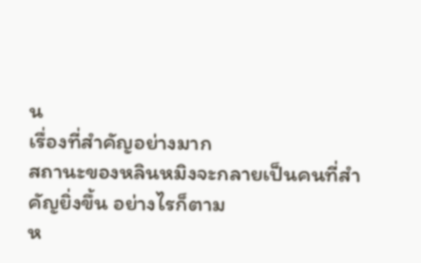น
เรื่องที่สำคัญอย่างมาก
สถานะของหลินหมิงจะกลายเป็นคนที่สำคัญยิ่งขึ้น อย่างไรก็ตาม
ห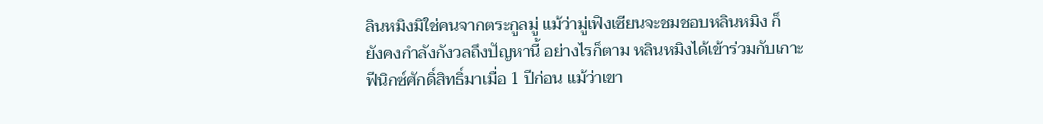ลินหมิงมิใช่คนจากตระกูลมู่ แม้ว่ามู่เฟิงเซียนจะชมชอบหลินหมิง ก็
ยังคงกำลังกังวลถึงปัญหานี้ อย่างไรก็ตาม หลินหมิงได้เข้าร่วมกับเกาะ
ฟีนิกซ์ศักดิ์สิทธิ์มาเมื่อ 1 ปีก่อน แม้ว่าเขา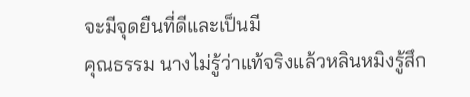จะมีจุดยืนที่ดีและเป็นมี
คุณธรรม นางไม่รู้ว่าแท้จริงแล้วหลินหมิงรู้สึก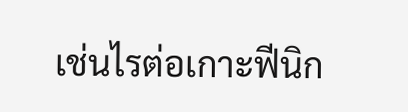เช่นไรต่อเกาะฟีนิก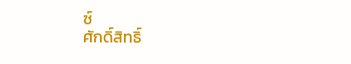ซ์
ศักดิ์สิทธิ์